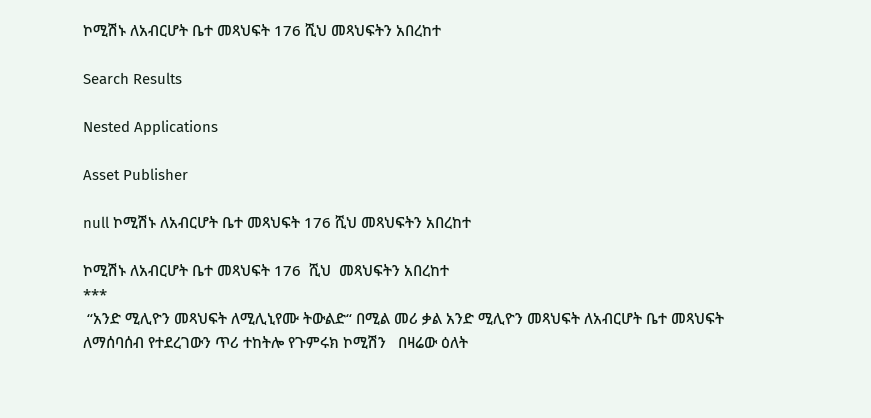ኮሚሽኑ ለአብርሆት ቤተ መጻህፍት 176 ሺህ መጻህፍትን አበረከተ

Search Results

Nested Applications

Asset Publisher

null ኮሚሽኑ ለአብርሆት ቤተ መጻህፍት 176 ሺህ መጻህፍትን አበረከተ

ኮሚሽኑ ለአብርሆት ቤተ መጻህፍት 176  ሺህ  መጻህፍትን አበረከተ
***
 “አንድ ሚሊዮን መጻህፍት ለሚሊኒየሙ ትውልድ“ በሚል መሪ ቃል አንድ ሚሊዮን መጻህፍት ለአብርሆት ቤተ መጻህፍት ለማሰባሰብ የተደረገውን ጥሪ ተከትሎ የጉምሩክ ኮሚሽን   በዛሬው ዕለት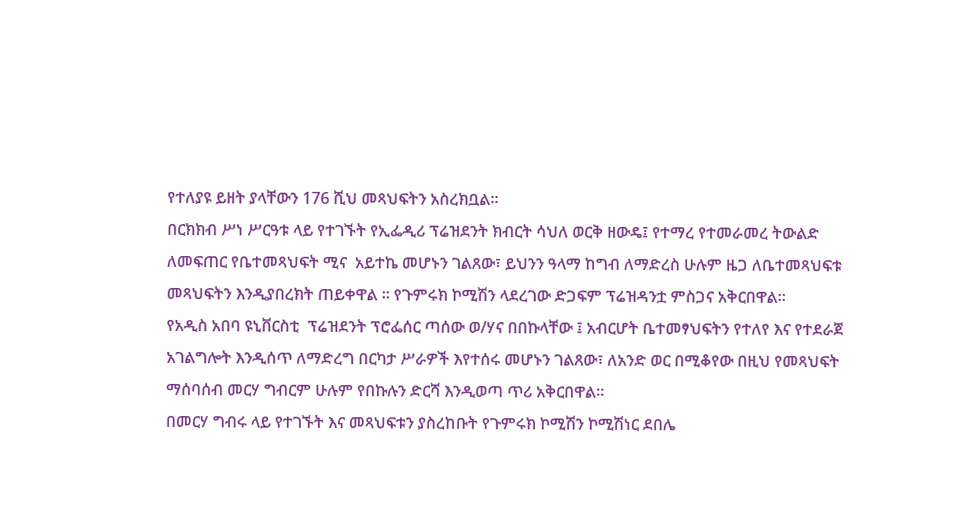የተለያዩ ይዘት ያላቸውን 176 ሺህ መጻህፍትን አስረክቧል።
በርክክብ ሥነ ሥርዓቱ ላይ የተገኙት የኢፌዲሪ ፕሬዝደንት ክብርት ሳህለ ወርቅ ዘውዴ፤ የተማረ የተመራመረ ትውልድ ለመፍጠር የቤተመጻህፍት ሚና  አይተኬ መሆኑን ገልጸው፣ ይህንን ዓላማ ከግብ ለማድረስ ሁሉም ዜጋ ለቤተመጻህፍቱ መጻህፍትን እንዲያበረክት ጠይቀዋል ። የጉምሩክ ኮሚሽን ላደረገው ድጋፍም ፕሬዝዳንቷ ምስጋና አቅርበዋል፡፡
የአዲስ አበባ ዩኒቨርስቲ  ፕሬዝደንት ፕሮፌሰር ጣሰው ወ/ሃና በበኩላቸው ፤ አብርሆት ቤተመፃህፍትን የተለየ እና የተደራጀ አገልግሎት እንዲሰጥ ለማድረግ በርካታ ሥራዎች እየተሰሩ መሆኑን ገልጸው፣ ለአንድ ወር በሚቆየው በዚህ የመጻህፍት ማሰባሰብ መርሃ ግብርም ሁሉም የበኩሉን ድርሻ እንዲወጣ ጥሪ አቅርበዋል፡፡
በመርሃ ግብሩ ላይ የተገኙት እና መጻህፍቱን ያስረከቡት የጉምሩክ ኮሚሽን ኮሚሽነር ደበሌ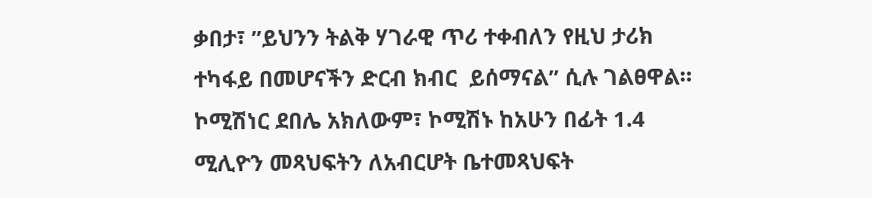ቃበታ፣ ”ይህንን ትልቅ ሃገራዊ ጥሪ ተቀብለን የዚህ ታሪክ ተካፋይ በመሆናችን ድርብ ክብር  ይሰማናል” ሲሉ ገልፀዋል።
ኮሚሽነር ደበሌ አክለውም፣ ኮሚሽኑ ከአሁን በፊት 1.4 ሚሊዮን መጻህፍትን ለአብርሆት ቤተመጻህፍት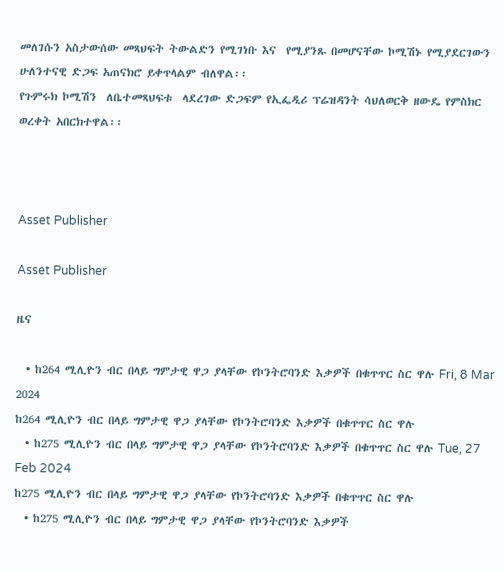መለገሱን አስታውሰው መጻህፍት ትውልድን የሚገነቡ እና  የሚያንጹ በመሆናቸው ኮሚሽኑ የሚያደርገውን ሁለንተናዊ ድጋፍ አጠናክሮ ይቀጥላልም ብለዋል፡፡
የጉምሩክ ኮሚሽን  ለቤተመጻህፍቱ  ላደረገው ድጋፍም የኢፌዲሪ ፕሬዝዳንት ሳህለወርቅ ዘውዴ የምስክር ወረቀት አበርክተዋል፡፡



Asset Publisher

Asset Publisher

ዜና

  • ከ264 ሚሊዮን ብር በላይ ግምታዊ ዋጋ ያላቸው የኮንትሮባንድ እቃዎች በቁጥጥር ስር ዋሉ Fri, 8 Mar 2024
ከ264 ሚሊዮን ብር በላይ ግምታዊ ዋጋ ያላቸው የኮንትሮባንድ እቃዎች በቁጥጥር ስር ዋሉ
  • ከ275 ሚሊዮን ብር በላይ ግምታዊ ዋጋ ያላቸው የኮንትሮባንድ እቃዎች በቁጥጥር ስር ዋሉ Tue, 27 Feb 2024
ከ275 ሚሊዮን ብር በላይ ግምታዊ ዋጋ ያላቸው የኮንትሮባንድ እቃዎች በቁጥጥር ስር ዋሉ
  • ከ275 ሚሊዮን ብር በላይ ግምታዊ ዋጋ ያላቸው የኮንትሮባንድ እቃዎች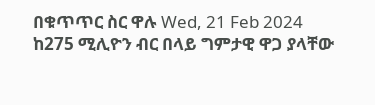በቁጥጥር ስር ዋሉ Wed, 21 Feb 2024
ከ275 ሚሊዮን ብር በላይ ግምታዊ ዋጋ ያላቸው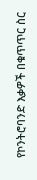የኮንትሮባንድ እቃዎች በቁጥጥር ስር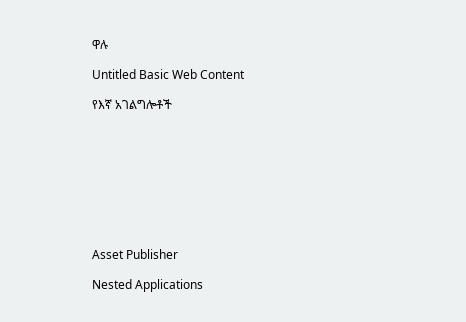ዋሉ

Untitled Basic Web Content

የእኛ አገልግሎቶች









Asset Publisher

Nested Applications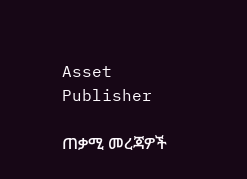Asset Publisher

ጠቃሚ መረጃዎች